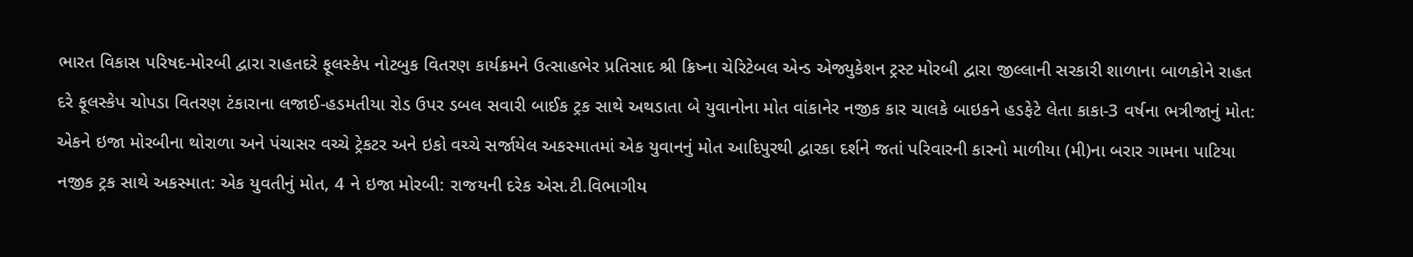ભારત વિકાસ પરિષદ-મોરબી દ્વારા રાહતદરે ફૂલસ્કેપ નોટબુક વિતરણ કાર્યક્રમને ઉત્સાહભેર પ્રતિસાદ શ્રી ક્રિષ્ના ચેરિટેબલ એન્ડ એજ્યુકેશન ટ્રસ્ટ મોરબી દ્વારા જીલ્લાની સરકારી શાળાના બાળકોને રાહત દરે ફૂલસ્કેપ ચોપડા વિતરણ ટંકારાના લજાઈ-હડમતીયા રોડ ઉપર ડબલ સવારી બાઈક ટ્રક સાથે અથડાતા બે યુવાનોના મોત વાંકાનેર નજીક કાર ચાલકે બાઇકને હડફેટે લેતા કાકા-3 વર્ષના ભત્રીજાનું મોત: એકને ઇજા મોરબીના થોરાળા અને પંચાસર વચ્ચે ટ્રેકટર અને ઇકો વચ્ચે સર્જાયેલ અકસ્માતમાં એક યુવાનનું મોત આદિપુરથી દ્વારકા દર્શને જતાં પરિવારની કારનો માળીયા (મી)ના બરાર ગામના પાટિયા નજીક ટ્રક સાથે અકસ્માત: એક યુવતીનું મોત, 4 ને ઇજા મોરબી: રાજયની દરેક એસ.ટી.વિભાગીય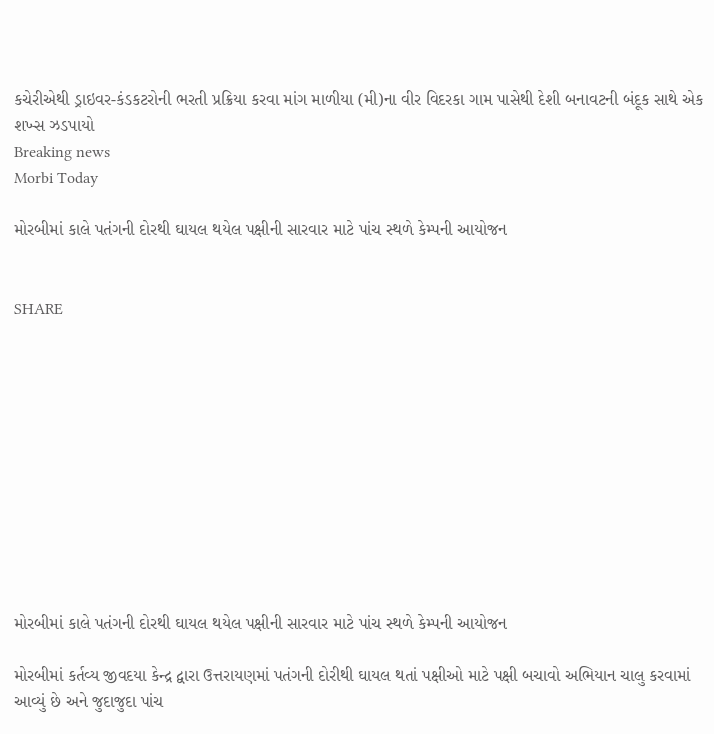કચેરીએથી ડ્રાઇવર-કંડકટરોની ભરતી પ્રક્રિયા કરવા માંગ માળીયા (મી)ના વીર વિદરકા ગામ પાસેથી દેશી બનાવટની બંદૂક સાથે એક શખ્સ ઝડપાયો
Breaking news
Morbi Today

મોરબીમાં કાલે પતંગની દોરથી ઘાયલ થયેલ પક્ષીની સારવાર માટે પાંચ સ્થળે કેમ્પની આયોજન


SHARE











મોરબીમાં કાલે પતંગની દોરથી ઘાયલ થયેલ પક્ષીની સારવાર માટે પાંચ સ્થળે કેમ્પની આયોજન

મોરબીમાં કર્તવ્ય જીવદયા કેન્દ્ર દ્વારા ઉત્તરાયણમાં પતંગની દોરીથી ઘાયલ થતાં પક્ષીઓ માટે પક્ષી બચાવો અભિયાન ચાલુ કરવામાં આવ્યું છે અને જુદાજુદા પાંચ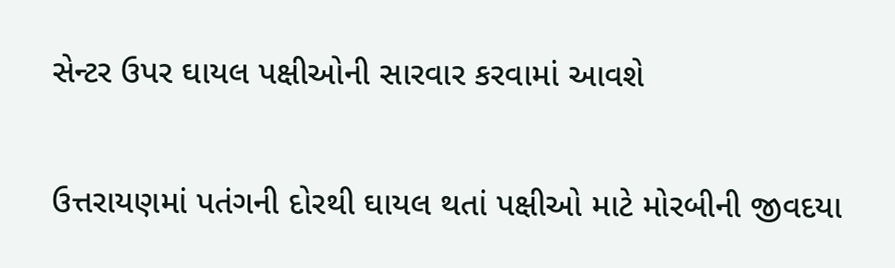સેન્ટર ઉપર ઘાયલ પક્ષીઓની સારવાર કરવામાં આવશે

ઉત્તરાયણમાં પતંગની દોરથી ઘાયલ થતાં પક્ષીઓ માટે મોરબીની જીવદયા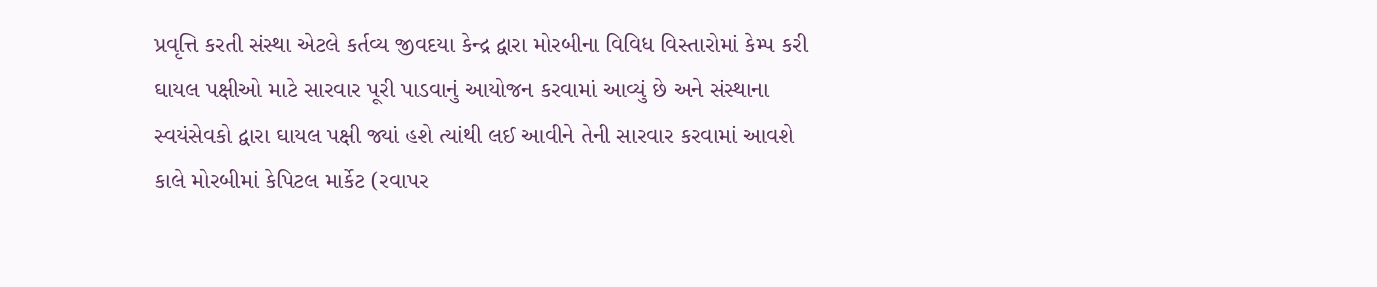પ્રવૃત્તિ કરતી સંસ્થા એટલે કર્તવ્ય જીવદયા કેન્દ્ર દ્વારા મોરબીના વિવિધ વિસ્તારોમાં કેમ્પ કરી ઘાયલ પક્ષીઓ માટે સારવાર પૂરી પાડવાનું આયોજન કરવામાં આવ્યું છે અને સંસ્થાના સ્વયંસેવકો દ્વારા ઘાયલ પક્ષી જ્યાં હશે ત્યાંથી લઈ આવીને તેની સારવાર કરવામાં આવશે કાલે મોરબીમાં કેપિટલ માર્કેટ (રવાપર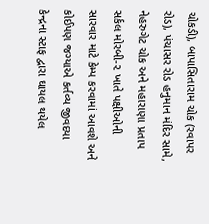ચોકડી), બાપાસિતારામ ચોક (રવાપર રોડ), પંચાસર રોડ હનુમાન મંદિર સામે, નેહરુગેટ ચોક અને મહારાણા પ્રતાપ સર્કલ મોરબી-૨ ખાતે પક્ષીઓની સારવાર માટે કેમ્પ કરવામાં આવશે અને કોઈપણ જગ્યાએ કર્તવ્ય જીવદયા કેન્દ્રના સ્ટાફ દ્વારા ઘાયલ થયેલ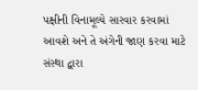પક્ષીની વિનામૂલ્યે સારવાર કરવામાં આવશે અને તે અંગેની જાણ કરવા માટે સંસ્થા દ્વારા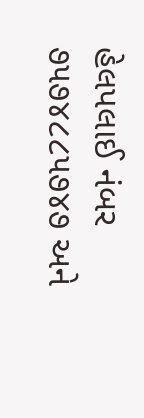હેલપલાઈ નંબર ૭૫૭૪૮૮૫૭૪૭ અને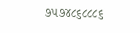૭૫૭૪૮૬૮૮૮૬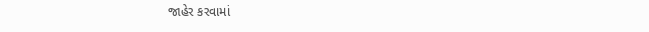જાહેર કરવામાં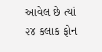આવેલ છે ત્યાં ૨૪ કલાક ફોન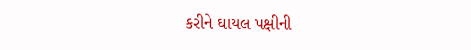કરીને ઘાયલ પક્ષીની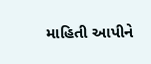માહિતી આપીને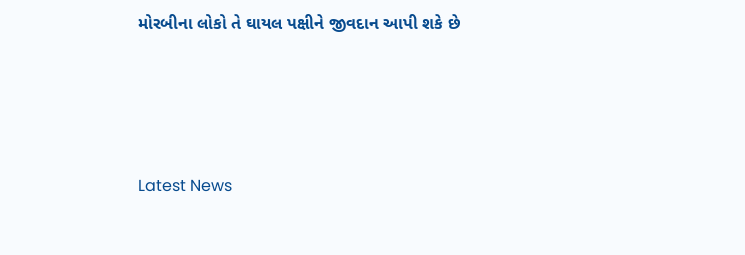મોરબીના લોકો તે ઘાયલ પક્ષીને જીવદાન આપી શકે છે






Latest News